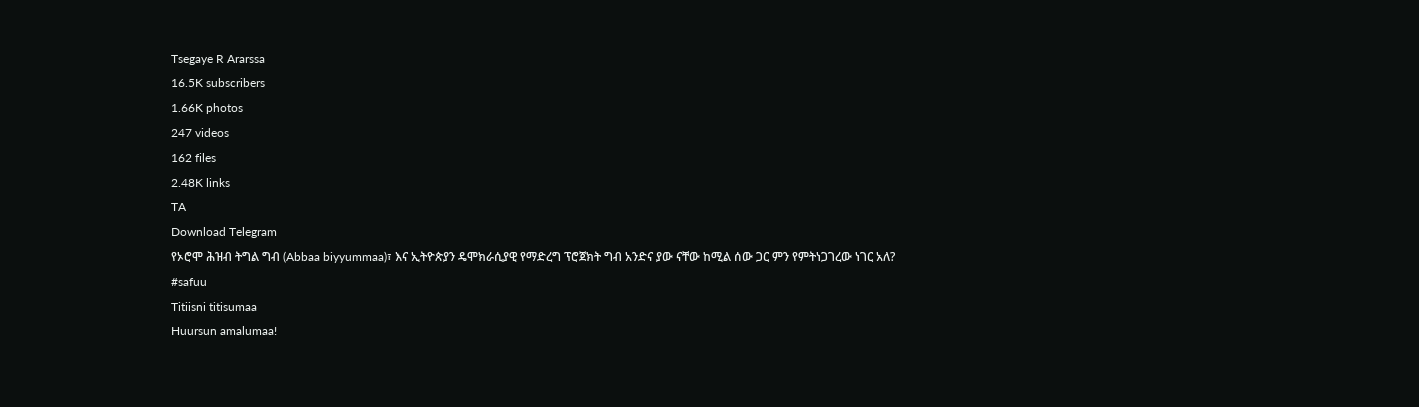Tsegaye R Ararssa
16.5K subscribers
1.66K photos
247 videos
162 files
2.48K links
TA
Download Telegram
የኦሮሞ ሕዝብ ትግል ግብ (Abbaa biyyummaa)፣ እና ኢትዮጵያን ዴሞክራሲያዊ የማድረግ ፕሮጀክት ግብ አንድና ያው ናቸው ከሚል ሰው ጋር ምን የምትነጋገረው ነገር አለ?
#safuu
Titiisni titisumaa
Huursun amalumaa!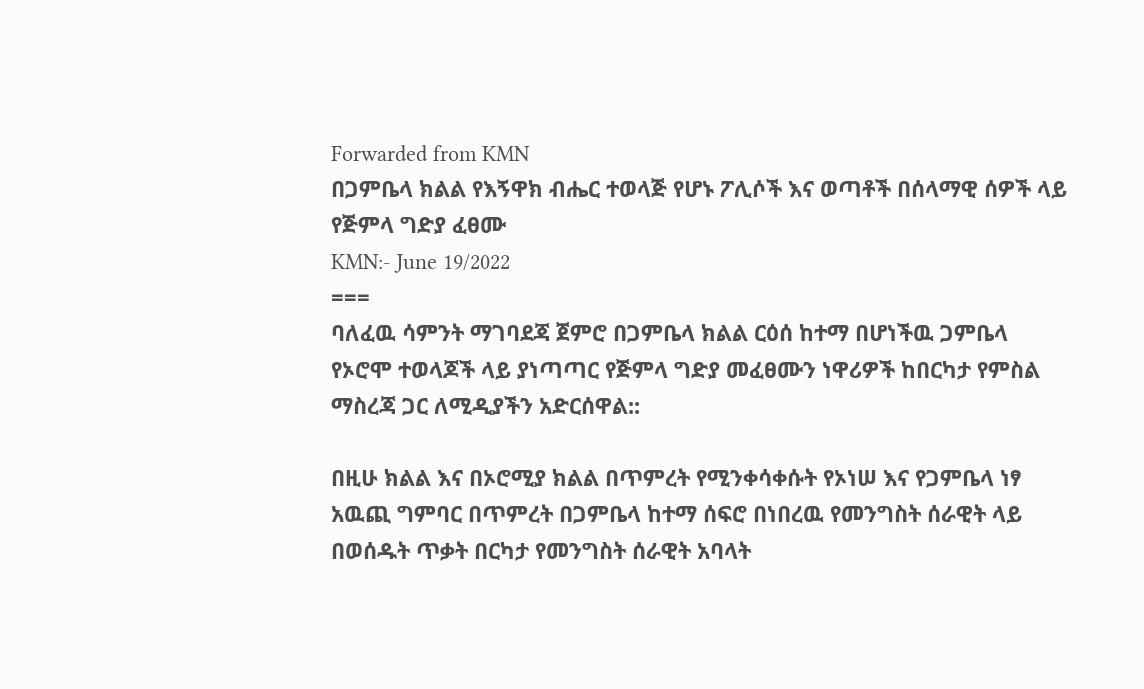Forwarded from KMN
በጋምቤላ ክልል የእኝዋክ ብሔር ተወላጅ የሆኑ ፖሊሶች እና ወጣቶች በሰላማዊ ሰዎች ላይ የጅምላ ግድያ ፈፀሙ
KMN:- June 19/2022
===
ባለፈዉ ሳምንት ማገባደጃ ጀምሮ በጋምቤላ ክልል ርዕሰ ከተማ በሆነችዉ ጋምቤላ የኦሮሞ ተወላጆች ላይ ያነጣጣር የጅምላ ግድያ መፈፀሙን ነዋሪዎች ከበርካታ የምስል ማስረጃ ጋር ለሚዲያችን አድርሰዋል::

በዚሁ ክልል እና በኦሮሚያ ክልል በጥምረት የሚንቀሳቀሱት የኦነሠ እና የጋምቤላ ነፃ አዉጪ ግምባር በጥምረት በጋምቤላ ከተማ ሰፍሮ በነበረዉ የመንግስት ሰራዊት ላይ በወሰዱት ጥቃት በርካታ የመንግስት ሰራዊት አባላት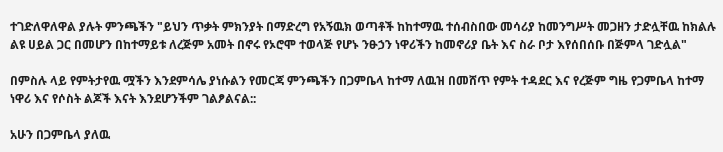ተገድለዋለዋል ያሉት ምንጫችን "ይህን ጥቃት ምክንያት በማድረግ የአኝዉክ ወጣቶች ከከተማዉ ተሰብስበው መሳሪያ ከመንግሥት መጋዘን ታድሏቸዉ ከክልሉ ልዩ ሀይል ጋር በመሆን በከተማይቱ ለረጅም አመት በኖሩ የኦሮሞ ተወላጅ የሆኑ ንፁኃን ነዋሪችን ከመኖሪያ ቤት እና ስራ ቦታ እየሰበሰቡ በጅምላ ገድሏል"

በምስሉ ላይ የምትታየዉ ሟችን እንደምሳሌ ያነሱልን የመርጃ ምንጫችን በጋምቤላ ከተማ ለዉዝ በመሸጥ የምት ተዳደር እና የረጅም ግዜ የጋምቤላ ከተማ ነዋሪ እና የሶስት ልጆች እናት እንደሆንችም ገልፆልናል::

አሁን በጋምቤላ ያለዉ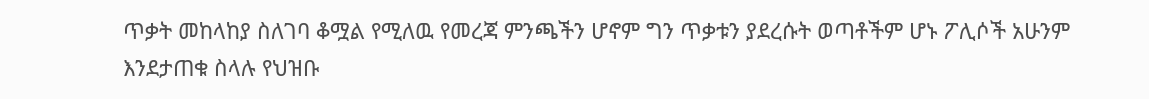ጥቃት መከላከያ ስለገባ ቆሟል የሚለዉ የመረጃ ምንጫችን ሆኖም ግን ጥቃቱን ያደረሱት ወጣቶችም ሆኑ ፖሊሶች አሁንም እንደታጠቁ ስላሉ የህዝቡ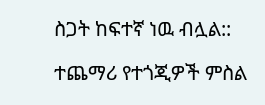ስጋት ከፍተኛ ነዉ ብሏል::

ተጨማሪ የተጎጂዎች ምስል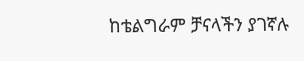ከቴልግራም ቻናላችን ያገኛሉ